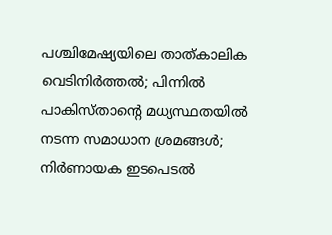പശ്ചിമേഷ്യയിലെ താത്കാലിക വെടിനിർത്തൽ; പിന്നിൽ പാകിസ്താന്റെ മധ്യസ്ഥതയിൽ നടന്ന സമാധാന ശ്രമങ്ങൾ; നിർണായക ഇടപെടൽ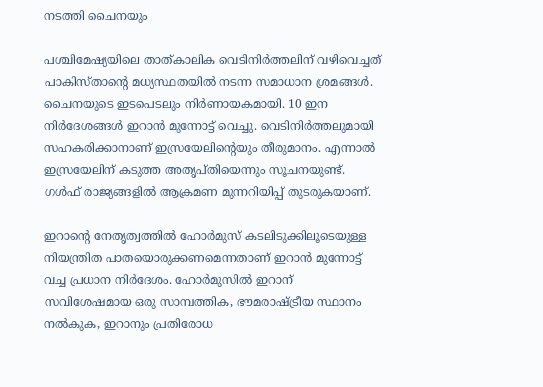നടത്തി ചൈനയും

പശ്ചിമേഷ്യയിലെ താത്കാലിക വെടിനിർത്തലിന് വഴിവെച്ചത് പാകിസ്താന്റെ മധ്യസ്ഥതയിൽ നടന്ന സമാധാന ശ്രമങ്ങൾ. ചൈനയുടെ ഇടപെടലും നിർണായകമായി. 10 ഇന നിർദേശങ്ങൾ ഇറാൻ മുന്നോട്ട് വെച്ചു. വെടിനിർത്തലുമായി സഹകരിക്കാനാണ് ഇസ്രയേലിന്റെയും തീരുമാനം. എന്നാൽ ഇസ്രയേലിന് കടുത്ത അതൃപ്തിയെന്നും സൂചനയുണ്ട്. ഗൾഫ് രാജ്യങ്ങളിൽ ആക്രമണ മുന്നറിയിപ്പ് തുടരുകയാണ്.

ഇറാന്റെ നേതൃത്വത്തിൽ ഹോർമുസ് കടലിടുക്കിലൂടെയുള്ള നിയന്ത്രിത പാതയൊരുക്കണമെന്നതാണ് ഇറാൻ മുന്നോട്ട് വച്ച പ്രധാന നിർദേശം. ഹോർമുസിൽ ഇറാന് സവിശേഷമായ ഒരു സാമ്പത്തിക, ഭൗമരാഷ്ട്രീയ സ്ഥാനം നൽകുക, ഇറാനും പ്രതിരോധ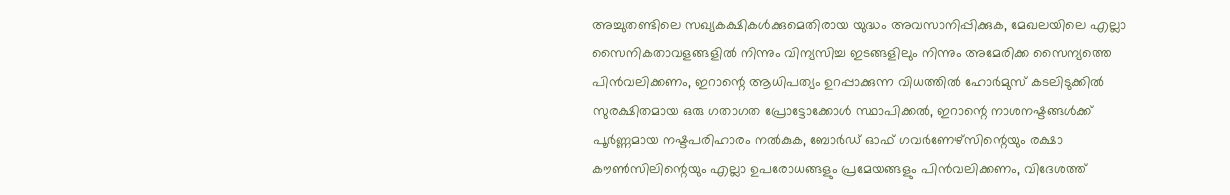അച്ചുതണ്ടിലെ സഖ്യകക്ഷികൾക്കുമെതിരായ യുദ്ധം അവസാനിപ്പിക്കുക, മേഖലയിലെ എല്ലാ സൈനികതാവളങ്ങളിൽ നിന്നും വിന്യസിച്ച ഇടങ്ങളിലും നിന്നും അമേരിക്ക സൈന്യത്തെ പിൻവലിക്കണം, ഇറാന്റെ ആധിപത്യം ഉറപ്പാക്കുന്ന വിധത്തിൽ ഹോർമുസ് കടലിടുക്കിൽ സുരക്ഷിതമായ ഒരു ഗതാഗത പ്രോട്ടോക്കോൾ സ്ഥാപിക്കൽ, ഇറാന്റെ നാശനഷ്ടങ്ങൾക്ക് പൂർണ്ണമായ നഷ്ടപരിഹാരം നൽകുക, ബോർഡ് ഓഫ് ഗവർണേഴ്സിന്റെയും രക്ഷാ കൗൺസിലിന്റെയും എല്ലാ ഉപരോധങ്ങളും പ്രമേയങ്ങളും പിൻവലിക്കണം, വിദേശത്ത്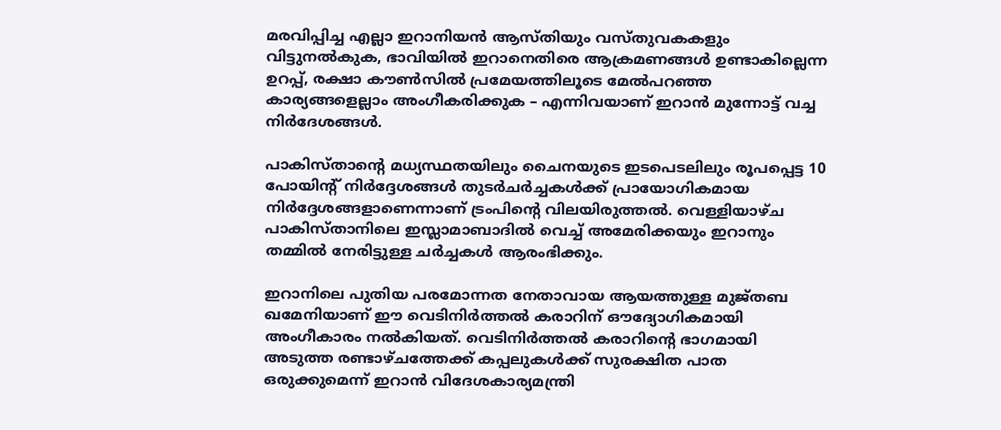മരവിപ്പിച്ച എല്ലാ ഇറാനിയൻ ആസ്തിയും വസ്തുവകകളും വിട്ടുനൽകുക, ഭാവിയിൽ ഇറാനെതിരെ ആക്രമണങ്ങൾ ഉണ്ടാകില്ലെന്ന ഉറപ്പ്, രക്ഷാ കൗൺസിൽ പ്രമേയത്തിലൂടെ മേൽപറഞ്ഞ കാര്യങ്ങളെല്ലാം അംഗീകരിക്കുക – എന്നിവയാണ് ഇറാൻ മുന്നോട്ട് വച്ച നിർദേശങ്ങൾ.

പാകിസ്താന്റെ മധ്യസ്ഥതയിലും ചൈനയുടെ ഇടപെടലിലും രൂപപ്പെട്ട 10 പോയിന്റ് നിർദ്ദേശങ്ങൾ തുടർചർച്ചകൾക്ക് പ്രായോഗികമായ നിർദ്ദേശങ്ങളാണെന്നാണ് ട്രംപിന്റെ വിലയിരുത്തൽ. വെള്ളിയാഴ്ച പാകിസ്താനിലെ ഇസ്ലാമാബാദിൽ വെച്ച് അമേരിക്കയും ഇറാനും തമ്മിൽ നേരിട്ടുള്ള ചർച്ചകൾ ആരംഭിക്കും.

ഇറാനിലെ പുതിയ പരമോന്നത നേതാവായ ആയത്തുള്ള മുജ്തബ ഖമേനിയാണ് ഈ വെടിനിർത്തൽ കരാറിന് ഔദ്യോഗികമായി അംഗീകാരം നൽകിയത്. വെടിനിർത്തൽ കരാറിന്റെ ഭാഗമായി അടുത്ത രണ്ടാഴ്ചത്തേക്ക് കപ്പലുകൾക്ക് സുരക്ഷിത പാത ഒരുക്കുമെന്ന് ഇറാൻ വിദേശകാര്യമന്ത്രി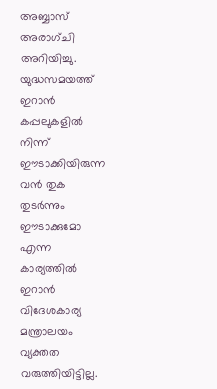അബ്ബാസ് അരാഗ്ചി അറിയിച്ചു. യുദ്ധസമയത്ത് ഇറാൻ കപ്പലുകളിൽ നിന്ന് ഈടാക്കിയിരുന്ന വൻ തുക തുടർന്നും ഈടാക്കുമോ എന്ന കാര്യത്തിൽ ഇറാൻ വിദേശകാര്യ മന്ത്രാലയം വ്യക്തത വരുത്തിയിട്ടില്ല.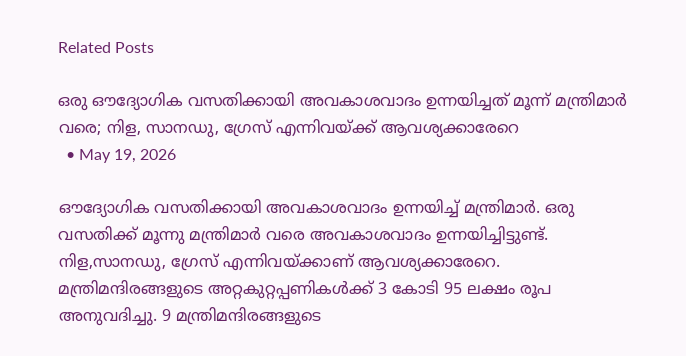Related Posts

ഒരു ഔദ്യോഗിക വസതിക്കായി അവകാശവാദം ഉന്നയിച്ചത് മൂന്ന് മന്ത്രിമാര്‍ വരെ; നിള, സാനഡു, ഗ്രേസ് എന്നിവയ്ക്ക് ആവശ്യക്കാരേറെ
  • May 19, 2026

ഔദ്യോഗിക വസതിക്കായി അവകാശവാദം ഉന്നയിച്ച് മന്ത്രിമാര്‍. ഒരു വസതിക്ക് മൂന്നു മന്ത്രിമാര്‍ വരെ അവകാശവാദം ഉന്നയിച്ചിട്ടുണ്ട്. നിള,സാനഡു, ഗ്രേസ് എന്നിവയ്ക്കാണ് ആവശ്യക്കാരേറെ. മന്ത്രിമന്ദിരങ്ങളുടെ അറ്റകുറ്റപ്പണികള്‍ക്ക് 3 കോടി 95 ലക്ഷം രൂപ അനുവദിച്ചു. 9 മന്ത്രിമന്ദിരങ്ങളുടെ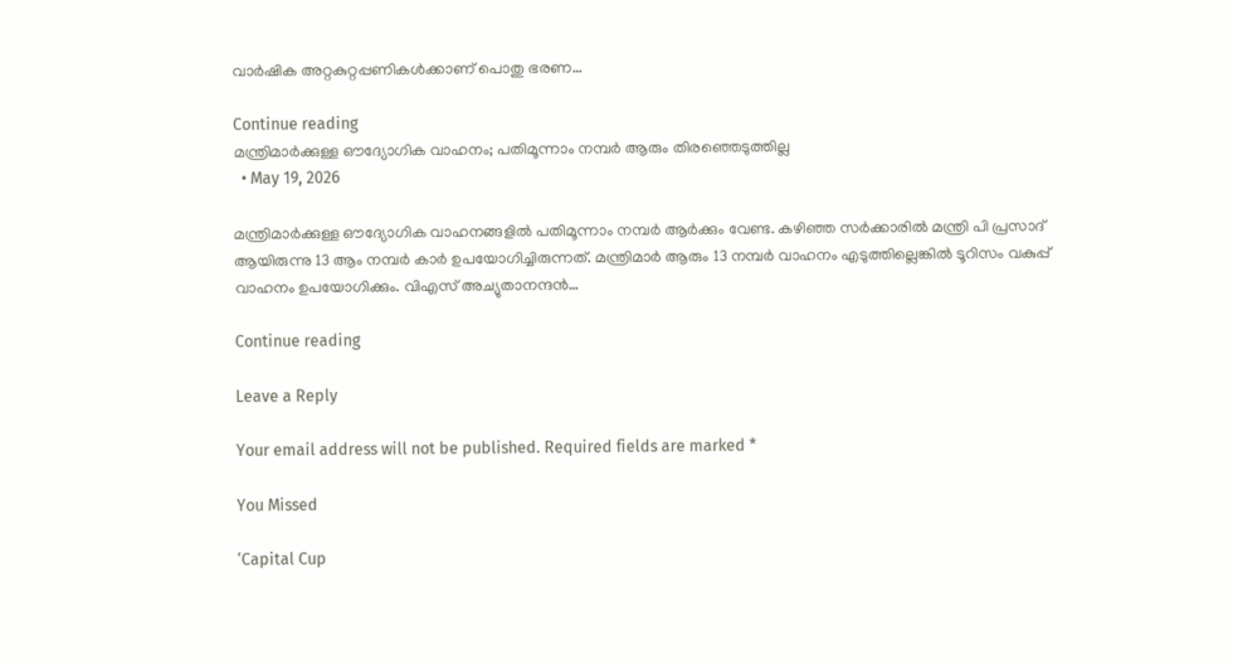വാര്‍ഷിക അറ്റകുറ്റപ്പണികള്‍ക്കാണ് പൊതു ഭരണ…

Continue reading
മന്ത്രിമാര്‍ക്കുള്ള ഔദ്യോഗിക വാഹനം; പതിമൂന്നാം നമ്പര്‍ ആരും തിരഞ്ഞെടുത്തില്ല
  • May 19, 2026

മന്ത്രിമാര്‍ക്കുള്ള ഔദ്യോഗിക വാഹനങ്ങളില്‍ പതിമൂന്നാം നമ്പര്‍ ആര്‍ക്കും വേണ്ട. കഴിഞ്ഞ സര്‍ക്കാരില്‍ മന്ത്രി പി പ്രസാദ് ആയിരുന്നു 13 ആം നമ്പര്‍ കാര്‍ ഉപയോഗിച്ചിരുന്നത്. മന്ത്രിമാര്‍ ആരും 13 നമ്പര്‍ വാഹനം എടുത്തില്ലെങ്കില്‍ ടൂറിസം വകുപ്പ് വാഹനം ഉപയോഗിക്കും. വിഎസ് അച്യുതാനന്ദന്‍…

Continue reading

Leave a Reply

Your email address will not be published. Required fields are marked *

You Missed

‘Capital Cup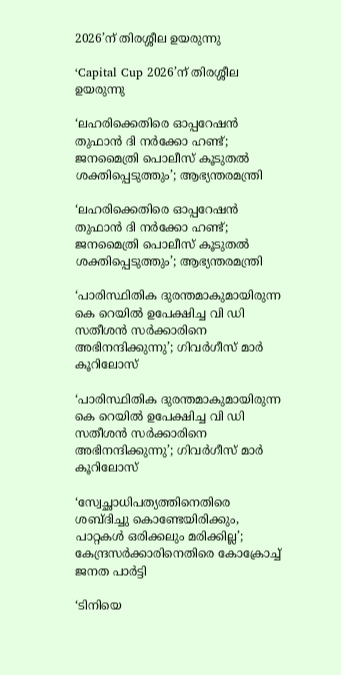2026’ന്‌ തിരശ്ശീല ഉയരുന്നു

‘Capital Cup 2026’ന്‌ തിരശ്ശീല ഉയരുന്നു

‘ലഹരിക്കെതിരെ ഓപ്പറേഷൻ തുഫാൻ ദി നർക്കോ ഹണ്ട്; ജനമൈത്രി പൊലീസ് കൂടുതൽ ശക്തിപ്പെടുത്തും’; ആഭ്യന്തരമന്ത്രി

‘ലഹരിക്കെതിരെ ഓപ്പറേഷൻ തുഫാൻ ദി നർക്കോ ഹണ്ട്; ജനമൈത്രി പൊലീസ് കൂടുതൽ ശക്തിപ്പെടുത്തും’; ആഭ്യന്തരമന്ത്രി

‘പാരിസ്ഥിതിക ദുരന്തമാകുമായിരുന്ന കെ റെയിൽ ഉപേക്ഷിച്ച വി ഡി സതീശൻ സർക്കാരിനെ അഭിനന്ദിക്കുന്നു’; ഗിവർഗീസ് മാർ കൂറിലോസ്

‘പാരിസ്ഥിതിക ദുരന്തമാകുമായിരുന്ന കെ റെയിൽ ഉപേക്ഷിച്ച വി ഡി സതീശൻ സർക്കാരിനെ അഭിനന്ദിക്കുന്നു’; ഗിവർഗീസ് മാർ കൂറിലോസ്

‘സ്വേച്ഛാധിപത്യത്തിനെതിരെ ശബ്ദിച്ചു കൊണ്ടേയിരിക്കും, പാറ്റകൾ ഒരിക്കലും മരിക്കില്ല’; കേന്ദ്രസർക്കാരിനെതിരെ കോക്രോച്ച് ജനത പാർട്ടി

‘ടിനിയെ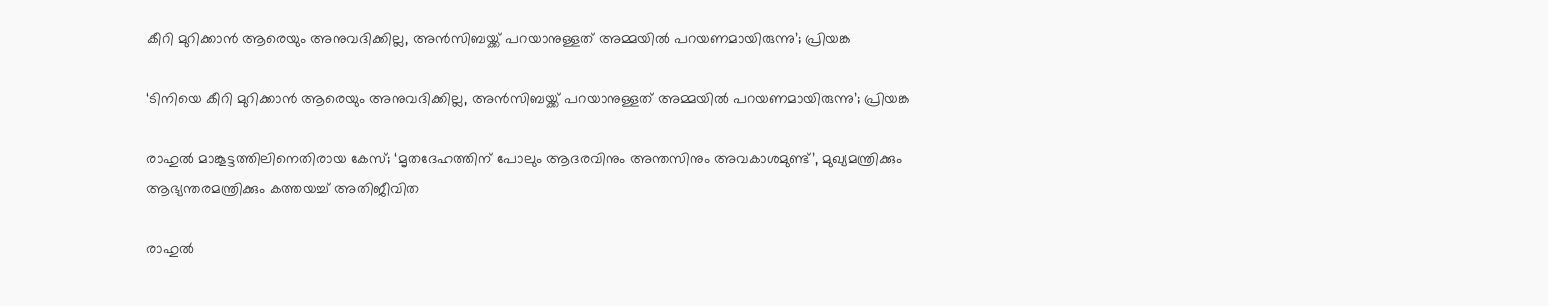കീറി മുറിക്കാൻ ആരെയും അനുവദിക്കില്ല, അൻസിബയ്ക്ക് പറയാനുള്ളത് അമ്മയിൽ പറയണമായിരുന്നു’; പ്രിയങ്ക

‘ടിനിയെ കീറി മുറിക്കാൻ ആരെയും അനുവദിക്കില്ല, അൻസിബയ്ക്ക് പറയാനുള്ളത് അമ്മയിൽ പറയണമായിരുന്നു’; പ്രിയങ്ക

രാഹുൽ മാങ്കൂട്ടത്തിലിനെതിരായ കേസ്; ‘മൃതദേഹത്തിന് പോലും ആദരവിനും അന്തസിനും അവകാശമുണ്ട്’, മുഖ്യമന്ത്രിക്കും ആഭ്യന്തരമന്ത്രിക്കും കത്തയച്ച് അതിജീവിത

രാഹുൽ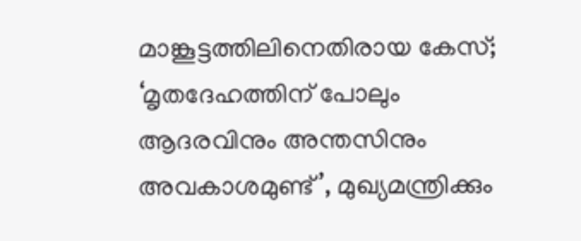മാങ്കൂട്ടത്തിലിനെതിരായ കേസ്; ‘മൃതദേഹത്തിന് പോലും ആദരവിനും അന്തസിനും അവകാശമുണ്ട്’, മുഖ്യമന്ത്രിക്കും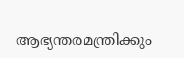ആഭ്യന്തരമന്ത്രിക്കും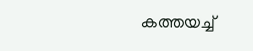കത്തയച്ച്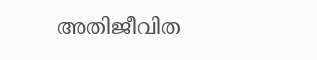അതിജീവിത